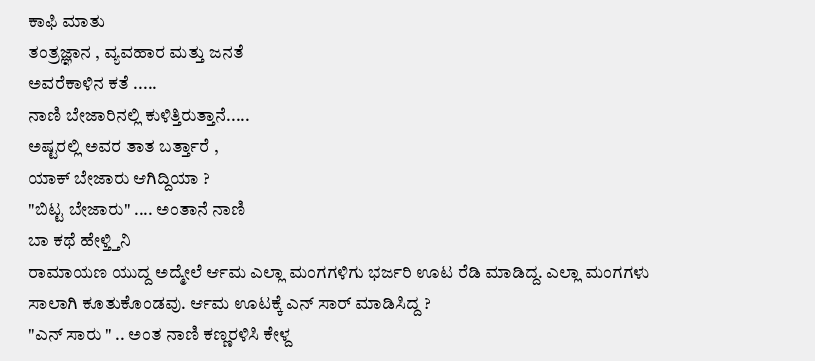ಕಾಫಿ ಮಾತು
ತಂತ್ರಜ್ಞಾನ , ವ್ಯವಹಾರ ಮತ್ತು ಜನತೆ
ಅವರೆಕಾಳಿನ ಕತೆ .....
ನಾಣಿ ಬೇಜಾರಿನಲ್ಲಿ ಕುಳಿತ್ತಿರುತ್ತಾನೆ.....
ಅಷ್ಟರಲ್ಲಿ ಅವರ ತಾತ ಬರ್ತ್ತಾರೆ ,
ಯಾಕ್ ಬೇಜಾರು ಆಗಿದ್ದಿಯಾ ?
"ಬಿಟ್ಟ ಬೇಜಾರು" .... ಅಂತಾನೆ ನಾಣಿ
ಬಾ ಕಥೆ ಹೇಳ್ತ್ತಿನಿ
ರಾಮಾಯಣ ಯುದ್ದ ಅದ್ಮೇಲೆ ರ್ಆಮ ಎಲ್ಲಾ ಮಂಗಗಳಿಗು ಭರ್ಜರಿ ಊಟ ರೆಡಿ ಮಾಡಿದ್ದ. ಎಲ್ಲಾ ಮಂಗಗಳು ಸಾಲಾಗಿ ಕೂತುಕೊಂಡವು. ರ್ಆಮ ಊಟಕ್ಕೆ ಎನ್ ಸಾರ್ ಮಾಡಿಸಿದ್ದ ?
"ಎನ್ ಸಾರು " .. ಅಂತ ನಾಣಿ ಕಣ್ಣರಳಿಸಿ ಕೇಳ್ದ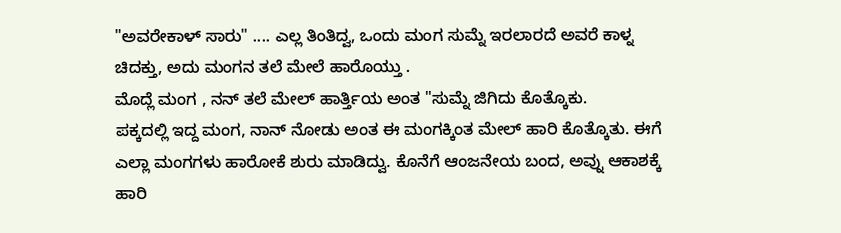"ಅವರೇಕಾಳ್ ಸಾರು" .... ಎಲ್ಲ ತಿಂತಿದ್ವ, ಒಂದು ಮಂಗ ಸುಮ್ನೆ ಇರಲಾರದೆ ಅವರೆ ಕಾಳ್ನ ಚಿದಕ್ತು, ಅದು ಮಂಗನ ತಲೆ ಮೇಲೆ ಹಾರೊಯ್ತು .
ಮೊದ್ಲೆ ಮಂಗ , ನನ್ ತಲೆ ಮೇಲ್ ಹಾರ್ತ್ತಿಯ ಅಂತ "ಸುಮ್ನೆ ಜಿಗಿದು ಕೊತ್ಕೊಕು.
ಪಕ್ಕದಲ್ಲಿ ಇದ್ದ ಮಂಗ, ನಾನ್ ನೋಡು ಅಂತ ಈ ಮಂಗಕ್ಕಿಂತ ಮೇಲ್ ಹಾರಿ ಕೊತ್ಕೊತು. ಈಗೆ ಎಲ್ಲಾ ಮಂಗಗಳು ಹಾರೋಕೆ ಶುರು ಮಾಡಿದ್ವು. ಕೊನೆಗೆ ಆಂಜನೇಯ ಬಂದ, ಅವ್ನು ಆಕಾಶಕ್ಕೆ ಹಾರಿ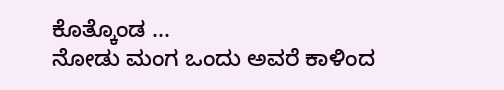ಕೊತ್ಕೊಂಡ ...
ನೋಡು ಮಂಗ ಒಂದು ಅವರೆ ಕಾಳಿಂದ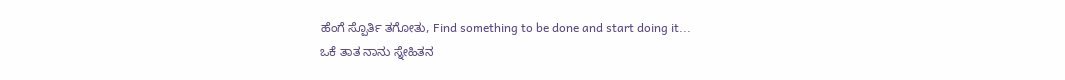ಹೆಂಗೆ ಸ್ಪೊರ್ತಿ ತಗೋತು, Find something to be done and start doing it...
ಒಕೆ ತಾತ ನಾನು ಸ್ನೇಹಿತನ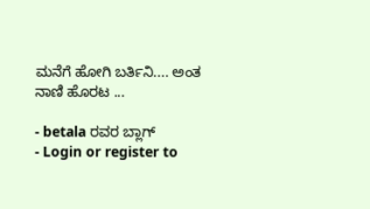ಮನೆಗೆ ಹೋಗಿ ಬರ್ತಿನಿ.... ಅಂತ ನಾಣಿ ಹೊರಟ ...

- betala ರವರ ಬ್ಲಾಗ್
- Login or register to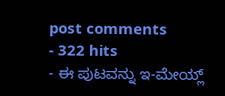post comments
- 322 hits
- ಈ ಪುಟವನ್ನು ಇ-ಮೇಯ್ಲ್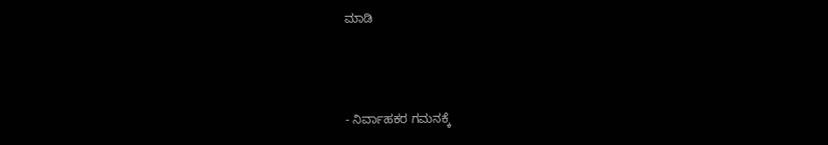ಮಾಡಿ



- ನಿರ್ವಾಹಕರ ಗಮನಕ್ಕೆ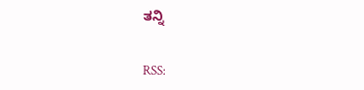ತನ್ನಿ


RSS: